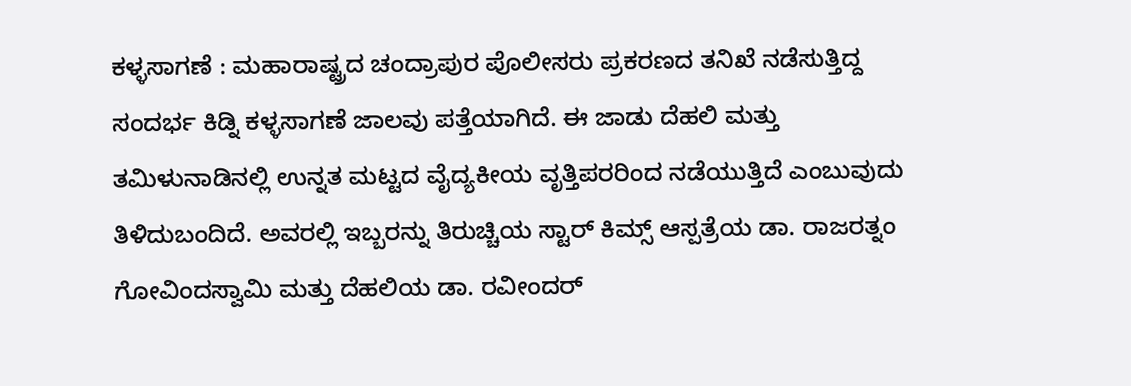ಕಳ್ಳಸಾಗಣೆ : ಮಹಾರಾಷ್ಟ್ರದ ಚಂದ್ರಾಪುರ ಪೊಲೀಸರು ಪ್ರಕರಣದ ತನಿಖೆ ನಡೆಸುತ್ತಿದ್ದ ಸಂದರ್ಭ ಕಿಡ್ನಿ ಕಳ್ಳಸಾಗಣೆ ಜಾಲವು ಪತ್ತೆಯಾಗಿದೆ. ಈ ಜಾಡು ದೆಹಲಿ ಮತ್ತು ತಮಿಳುನಾಡಿನಲ್ಲಿ ಉನ್ನತ ಮಟ್ಟದ ವೈದ್ಯಕೀಯ ವೃತ್ತಿಪರರಿಂದ ನಡೆಯುತ್ತಿದೆ ಎಂಬುವುದು ತಿಳಿದುಬಂದಿದೆ. ಅವರಲ್ಲಿ ಇಬ್ಬರನ್ನು ತಿರುಚ್ಚಿಯ ಸ್ಟಾರ್ ಕಿಮ್ಸ್ ಆಸ್ಪತ್ರೆಯ ಡಾ. ರಾಜರತ್ನಂ ಗೋವಿಂದಸ್ವಾಮಿ ಮತ್ತು ದೆಹಲಿಯ ಡಾ. ರವೀಂದರ್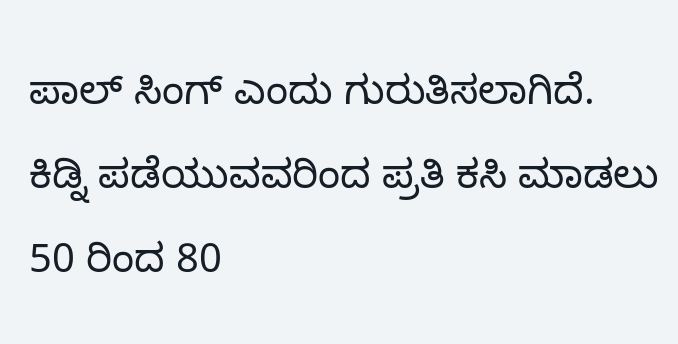ಪಾಲ್ ಸಿಂಗ್ ಎಂದು ಗುರುತಿಸಲಾಗಿದೆ.
ಕಿಡ್ನಿ ಪಡೆಯುವವರಿಂದ ಪ್ರತಿ ಕಸಿ ಮಾಡಲು 50 ರಿಂದ 80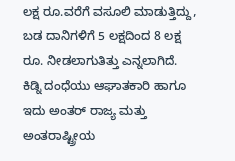ಲಕ್ಷ ರೂ.ವರೆಗೆ ವಸೂಲಿ ಮಾಡುತ್ತಿದ್ದು, ಬಡ ದಾನಿಗಳಿಗೆ 5 ಲಕ್ಷದಿಂದ 8 ಲಕ್ಷ ರೂ. ನೀಡಲಾಗುತಿತ್ತು ಎನ್ನಲಾಗಿದೆ. ಕಿಡ್ನಿ ದಂಧೆಯು ಆಘಾತಕಾರಿ ಹಾಗೂ ಇದು ಅಂತರ್ ರಾಜ್ಯ ಮತ್ತು ಅಂತರಾಷ್ಟ್ರೀಯ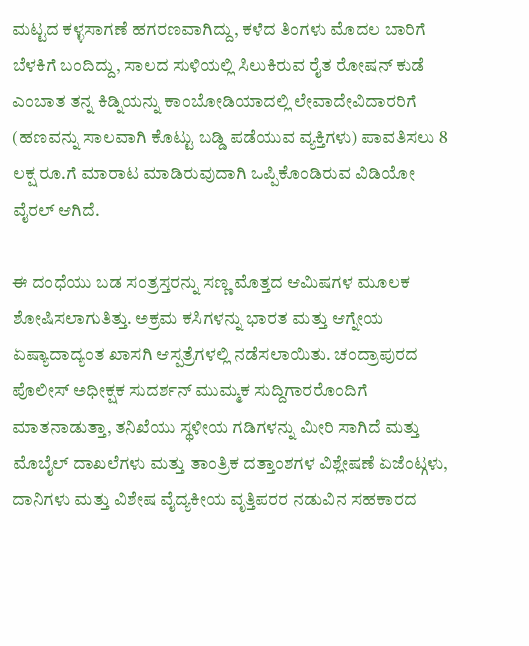ಮಟ್ಟದ ಕಳ್ಳಸಾಗಣೆ ಹಗರಣವಾಗಿದ್ದು, ಕಳೆದ ತಿಂಗಳು ಮೊದಲ ಬಾರಿಗೆ ಬೆಳಕಿಗೆ ಬಂದಿದ್ದು, ಸಾಲದ ಸುಳಿಯಲ್ಲಿ ಸಿಲುಕಿರುವ ರೈತ ರೋಷನ್ ಕುಡೆ ಎಂಬಾತ ತನ್ನ ಕಿಡ್ನಿಯನ್ನು ಕಾಂಬೋಡಿಯಾದಲ್ಲಿ ಲೇವಾದೇವಿದಾರರಿಗೆ (ಹಣವನ್ನು ಸಾಲವಾಗಿ ಕೊಟ್ಟು ಬಡ್ಡಿ ಪಡೆಯುವ ವ್ಯಕ್ತಿಗಳು) ಪಾವತಿಸಲು 8 ಲಕ್ಷ ರೂ.ಗೆ ಮಾರಾಟ ಮಾಡಿರುವುದಾಗಿ ಒಪ್ಪಿಕೊಂಡಿರುವ ವಿಡಿಯೋ ವೈರಲ್ ಆಗಿದೆ.

ಈ ದಂಧೆಯು ಬಡ ಸಂತ್ರಸ್ತರನ್ನು ಸಣ್ಣ ಮೊತ್ತದ ಆಮಿಷಗಳ ಮೂಲಕ ಶೋಷಿಸಲಾಗುತಿತ್ತು. ಅಕ್ರಮ ಕಸಿಗಳನ್ನು ಭಾರತ ಮತ್ತು ಆಗ್ನೇಯ ಏಷ್ಯಾದಾದ್ಯಂತ ಖಾಸಗಿ ಆಸ್ಪತ್ರೆಗಳಲ್ಲಿ ನಡೆಸಲಾಯಿತು. ಚಂದ್ರಾಪುರದ ಪೊಲೀಸ್ ಅಧೀಕ್ಷಕ ಸುದರ್ಶನ್ ಮುಮ್ಮಕ ಸುದ್ದಿಗಾರರೊಂದಿಗೆ ಮಾತನಾಡುತ್ತಾ, ತನಿಖೆಯು ಸ್ಥಳೀಯ ಗಡಿಗಳನ್ನು ಮೀರಿ ಸಾಗಿದೆ ಮತ್ತು ಮೊಬೈಲ್ ದಾಖಲೆಗಳು ಮತ್ತು ತಾಂತ್ರಿಕ ದತ್ತಾಂಶಗಳ ವಿಶ್ಲೇಷಣೆ ಏಜೆಂಟ್ಗಳು, ದಾನಿಗಳು ಮತ್ತು ವಿಶೇಷ ವೈದ್ಯಕೀಯ ವೃತ್ತಿಪರರ ನಡುವಿನ ಸಹಕಾರದ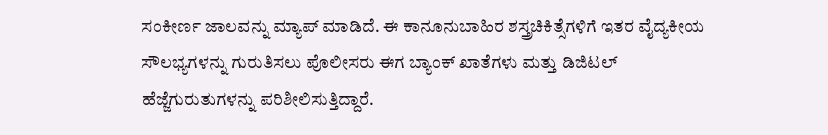ಸಂಕೀರ್ಣ ಜಾಲವನ್ನು ಮ್ಯಾಪ್ ಮಾಡಿದೆ. ಈ ಕಾನೂನುಬಾಹಿರ ಶಸ್ತ್ರಚಿಕಿತ್ಸೆಗಳಿಗೆ ಇತರ ವೈದ್ಯಕೀಯ ಸೌಲಭ್ಯಗಳನ್ನು ಗುರುತಿಸಲು ಪೊಲೀಸರು ಈಗ ಬ್ಯಾಂಕ್ ಖಾತೆಗಳು ಮತ್ತು ಡಿಜಿಟಲ್ ಹೆಜ್ಜೆಗುರುತುಗಳನ್ನು ಪರಿಶೀಲಿಸುತ್ತಿದ್ದಾರೆ.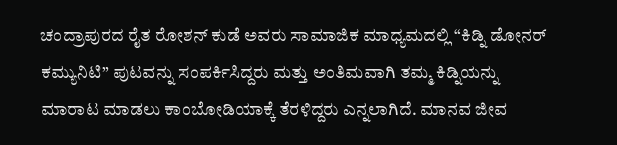ಚಂದ್ರಾಪುರದ ರೈತ ರೋಶನ್ ಕುಡೆ ಅವರು ಸಾಮಾಜಿಕ ಮಾಧ್ಯಮದಲ್ಲಿ “ಕಿಡ್ನಿ ಡೋನರ್ ಕಮ್ಯುನಿಟಿ” ಪುಟವನ್ನು ಸಂಪರ್ಕಿಸಿದ್ದರು ಮತ್ತು ಅಂತಿಮವಾಗಿ ತಮ್ಮ ಕಿಡ್ನಿಯನ್ನು ಮಾರಾಟ ಮಾಡಲು ಕಾಂಬೋಡಿಯಾಕ್ಕೆ ತೆರಳಿದ್ದರು ಎನ್ನಲಾಗಿದೆ. ಮಾನವ ಜೀವ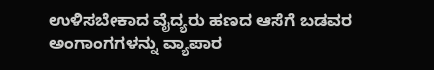ಉಳಿಸಬೇಕಾದ ವೈದ್ಯರು ಹಣದ ಆಸೆಗೆ ಬಡವರ ಅಂಗಾಂಗಗಳನ್ನು ವ್ಯಾಪಾರ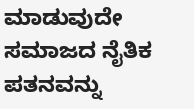ಮಾಡುವುದೇ ಸಮಾಜದ ನೈತಿಕ ಪತನವನ್ನು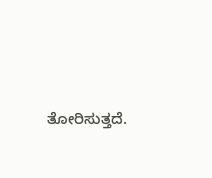ತೋರಿಸುತ್ತದೆ.